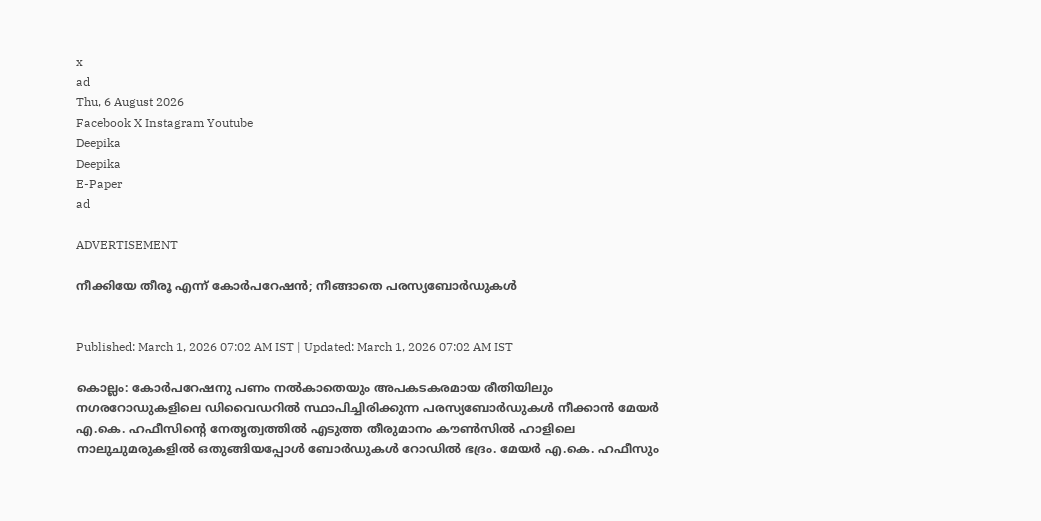x
ad
Thu, 6 August 2026
Facebook X Instagram Youtube
Deepika
Deepika
E-Paper
ad

ADVERTISEMENT

നീക്കിയേ തീരൂ എന്ന് കോർപറേഷൻ; നീങ്ങാതെ പരസ്യബോർഡുകൾ


Published: March 1, 2026 07:02 AM IST | Updated: March 1, 2026 07:02 AM IST

കൊല്ലം: കോർപറേഷനു പണം നൽകാതെയും അപകടകരമായ രീതിയിലും നഗരറോഡുകളിലെ ഡിവൈഡറിൽ സ്ഥാപിച്ചിരിക്കുന്ന പരസ്യബോർഡുകൾ നീക്കാൻ മേയർ എ.കെ. ഹഫീസിന്‍റെ നേതൃത്വത്തിൽ എടുത്ത തീരുമാനം കൗൺസിൽ ഹാളിലെ നാലുചുമരുകളിൽ ഒതുങ്ങിയപ്പോൾ ബോർഡുകൾ റോഡിൽ ഭദ്രം. മേയർ എ.കെ. ഹഫീസും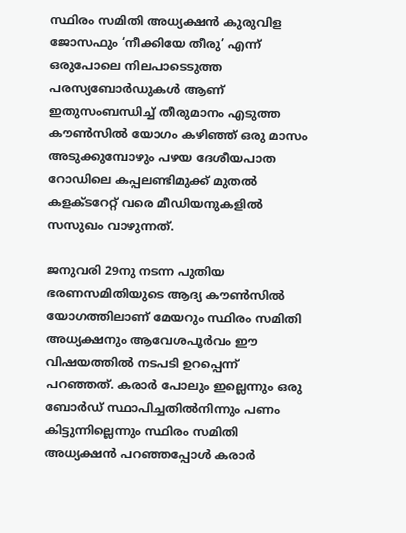സ്ഥിരം സമിതി അധ്യക്ഷൻ കുരുവിള ജോസഫും ‘നീക്കിയേ തീരു’ എന്ന് ഒരുപോലെ നിലപാടെടുത്ത പരസ്യബോർഡുകൾ ആണ് ഇതുസംബന്ധിച്ച് തീരുമാനം എടുത്ത കൗൺസിൽ യോഗം കഴിഞ്ഞ് ഒരു മാസം അടുക്കുമ്പോഴും പഴയ ദേശീയപാത റോഡിലെ കപ്പലണ്ടിമുക്ക് മുതൽ കളക്ടറേറ്റ് വരെ മീഡിയനുകളിൽ സസുഖം വാഴുന്നത്.

ജനുവരി 29നു നടന്ന പുതിയ ഭരണസമിതിയുടെ ആദ്യ കൗൺസിൽ യോഗത്തിലാണ് മേയറും സ്ഥിരം സമിതി അധ്യക്ഷനും ആവേശപൂർവം ഈ വിഷയത്തിൽ നടപടി ഉറപ്പെന്ന് പറഞ്ഞത്. കരാർ പോലും ഇല്ലെന്നും ഒരു ബോർഡ് സ്ഥാപിച്ചതിൽനിന്നും പണം കിട്ടുന്നില്ലെന്നും സ്ഥിരം സമിതി അധ്യക്ഷൻ പറഞ്ഞപ്പോൾ കരാർ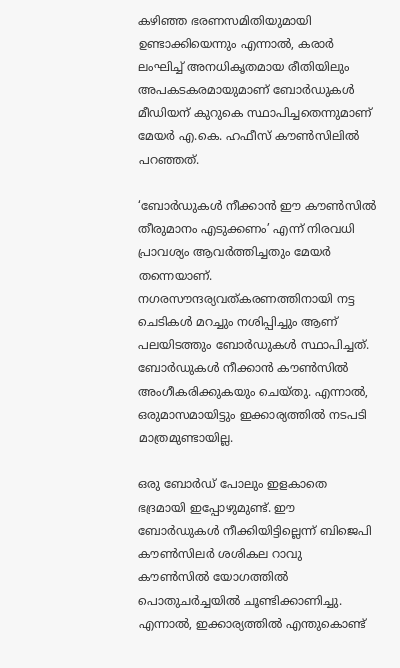കഴിഞ്ഞ ഭരണസമിതിയുമായി ഉണ്ടാക്കിയെന്നും എന്നാൽ, കരാർ ലംഘിച്ച് അനധികൃതമായ രീതിയിലും അപകടകരമായുമാണ് ബോർഡുകൾ മീഡിയന് കുറുകെ സ്ഥാപിച്ചതെന്നുമാണ് മേയർ എ.കെ. ഹഫീസ് കൗൺസിലിൽ പറഞ്ഞത്.

‘ബോർഡുകൾ നീക്കാൻ ഈ കൗൺസിൽ തീരുമാനം എടുക്കണം’ എന്ന് നിരവധി പ്രാവശ്യം ആവർത്തിച്ചതും മേയർ തന്നെയാണ്. നഗരസൗന്ദര്യവത്കരണത്തിനായി നട്ട ചെടികൾ മറച്ചും നശിപ്പിച്ചും ആണ് പലയിടത്തും ബോർഡുകൾ സ്ഥാപിച്ചത്. ബോർഡുകൾ നീക്കാൻ കൗൺസിൽ അംഗീകരിക്കുകയും ചെയ്തു. എന്നാൽ, ഒരുമാസമായിട്ടും ഇക്കാര്യത്തിൽ നടപടി മാത്രമുണ്ടായില്ല.

ഒരു ബോർഡ് പോലും ഇളകാതെ ഭദ്രമായി ഇപ്പോഴുമുണ്ട്. ഈ ബോർഡുകൾ നീക്കിയിട്ടില്ലെന്ന് ബിജെപി കൗൺസിലർ ശശികല റാവു കൗൺസിൽ യോഗത്തിൽ പൊതുചർച്ചയിൽ ചൂണ്ടിക്കാണിച്ചു. എന്നാൽ, ഇക്കാര്യത്തിൽ എന്തുകൊണ്ട്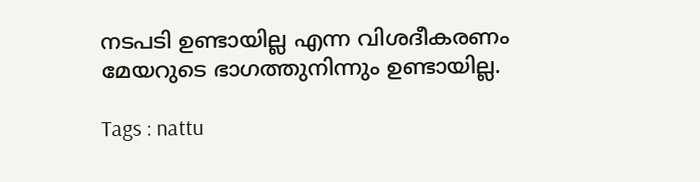നടപടി ഉണ്ടായില്ല എന്ന വിശദീകരണം മേയറുടെ ഭാഗത്തുനിന്നും ഉണ്ടായില്ല.

Tags : nattu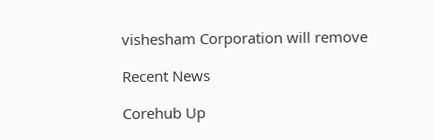vishesham Corporation will remove

Recent News

Corehub Up